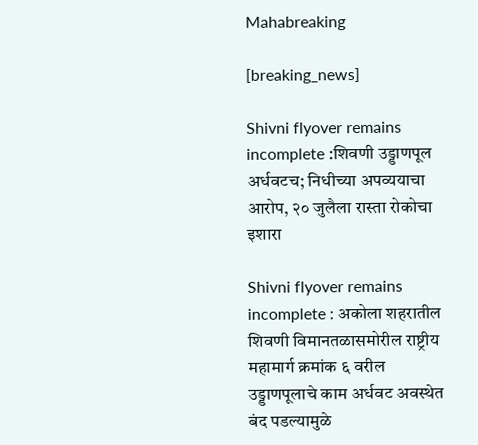Mahabreaking

[breaking_news]

Shivni flyover remains incomplete :शिवणी उड्डाणपूल अर्धवटच; निधीच्या अपव्ययाचा आरोप, २० जुलैला रास्ता रोकोचा इशारा

Shivni flyover remains incomplete : अकोला शहरातील शिवणी विमानतळासमोरील राष्ट्रीय महामार्ग क्रमांक ६ वरील उड्डाणपूलाचे काम अर्धवट अवस्थेत बंद पडल्यामुळे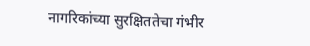नागरिकांच्या सुरक्षिततेचा गंभीर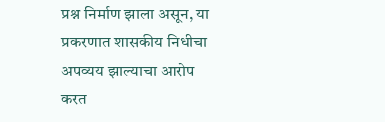प्रश्न निर्माण झाला असून, या प्रकरणात शासकीय निधीचा अपव्यय झाल्याचा आरोप करत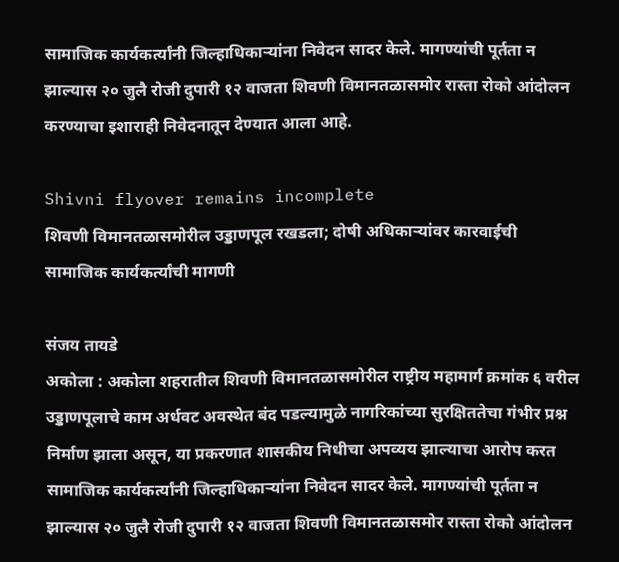सामाजिक कार्यकर्त्यांनी जिल्हाधिकाऱ्यांना निवेदन सादर केले. मागण्यांची पूर्तता न झाल्यास २० जुलै रोजी दुपारी १२ वाजता शिवणी विमानतळासमोर रास्ता रोको आंदोलन करण्याचा इशाराही निवेदनातून देण्यात आला आहे.

Shivni flyover remains incomplete
शिवणी विमानतळासमोरील उड्डाणपूल रखडला; दोषी अधिकाऱ्यांवर कारवाईची सामाजिक कार्यकर्त्यांची मागणी

संजय तायडे
अकोला : अकोला शहरातील शिवणी विमानतळासमोरील राष्ट्रीय महामार्ग क्रमांक ६ वरील उड्डाणपूलाचे काम अर्धवट अवस्थेत बंद पडल्यामुळे नागरिकांच्या सुरक्षिततेचा गंभीर प्रश्न निर्माण झाला असून, या प्रकरणात शासकीय निधीचा अपव्यय झाल्याचा आरोप करत सामाजिक कार्यकर्त्यांनी जिल्हाधिकाऱ्यांना निवेदन सादर केले. मागण्यांची पूर्तता न झाल्यास २० जुलै रोजी दुपारी १२ वाजता शिवणी विमानतळासमोर रास्ता रोको आंदोलन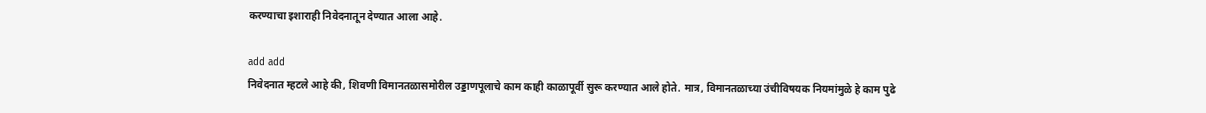करण्याचा इशाराही निवेदनातून देण्यात आला आहे.

add add
निवेदनात म्हटले आहे की, शिवणी विमानतळासमोरील उड्डाणपूलाचे काम काही काळापूर्वी सुरू करण्यात आले होते. मात्र, विमानतळाच्या उंचीविषयक नियमांमुळे हे काम पुढे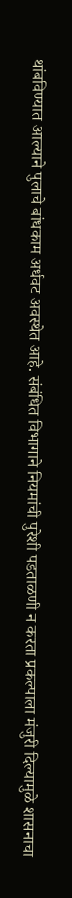थांबविण्यात आल्याने पुलाचे बांधकाम अर्धवट अवस्थेत आहे. संबंधित विभागाने नियमांची पुरेशी पडताळणी न करता प्रकल्पाला मंजुरी दिल्यामुळे शासनाचा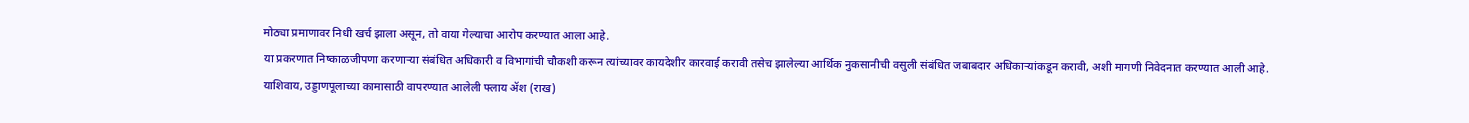मोठ्या प्रमाणावर निधी खर्च झाला असून, तो वाया गेल्याचा आरोप करण्यात आला आहे.
या प्रकरणात निष्काळजीपणा करणाऱ्या संबंधित अधिकारी व विभागांची चौकशी करून त्यांच्यावर कायदेशीर कारवाई करावी तसेच झालेल्या आर्थिक नुकसानीची वसुली संबंधित जबाबदार अधिकाऱ्यांकडून करावी, अशी मागणी निवेदनात करण्यात आली आहे.
याशिवाय, उड्डाणपूलाच्या कामासाठी वापरण्यात आलेली फ्लाय ॲश (राख)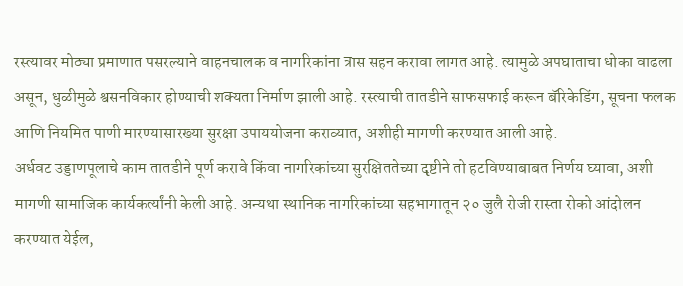रस्त्यावर मोठ्या प्रमाणात पसरल्याने वाहनचालक व नागरिकांना त्रास सहन करावा लागत आहे. त्यामुळे अपघाताचा धोका वाढला असून, धुळीमुळे श्वसनविकार होण्याची शक्यता निर्माण झाली आहे. रस्त्याची तातडीने साफसफाई करून बॅरिकेडिंग, सूचना फलक आणि नियमित पाणी मारण्यासारख्या सुरक्षा उपाययोजना कराव्यात, अशीही मागणी करण्यात आली आहे.
अर्धवट उड्डाणपूलाचे काम तातडीने पूर्ण करावे किंवा नागरिकांच्या सुरक्षिततेच्या दृष्टीने तो हटविण्याबाबत निर्णय घ्यावा, अशी मागणी सामाजिक कार्यकर्त्यांनी केली आहे. अन्यथा स्थानिक नागरिकांच्या सहभागातून २० जुलै रोजी रास्ता रोको आंदोलन करण्यात येईल,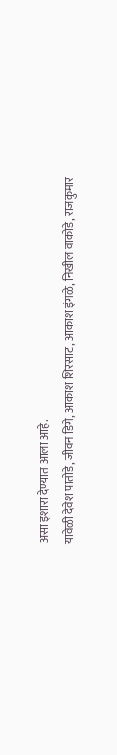असा इशारा देण्यात आला आहे.
यावेळी देवेश पातोडे, जीवन डिगे, आकाश शिरसाट, आकाश इंगळे, निखील वाकोडे, राजकुमार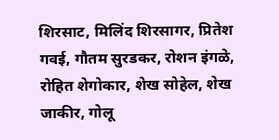शिरसाट, मिलिंद शिरसागर, प्रितेश गवई, गौतम सुरडकर, रोशन इंगळे, रोहित शेगोकार, शेख सोहेल, शेख जाकीर, गोलू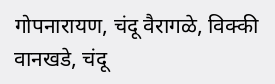गोपनारायण, चंदू वैरागळे, विक्की वानखडे, चंदू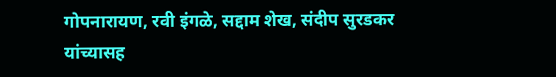गोपनारायण, रवी इंगळे, सद्दाम शेख, संदीप सुरडकर यांच्यासह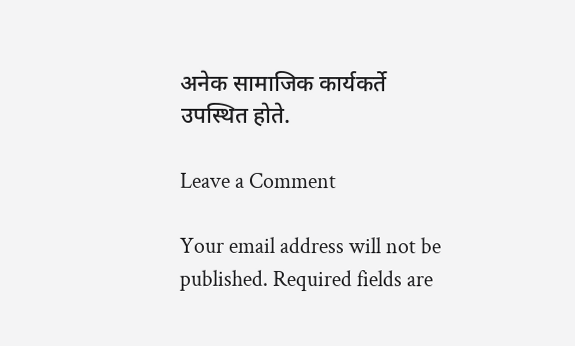अनेक सामाजिक कार्यकर्ते उपस्थित होते.

Leave a Comment

Your email address will not be published. Required fields are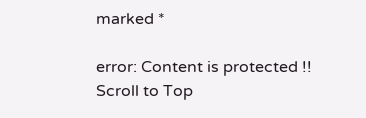marked *

error: Content is protected !!
Scroll to Top